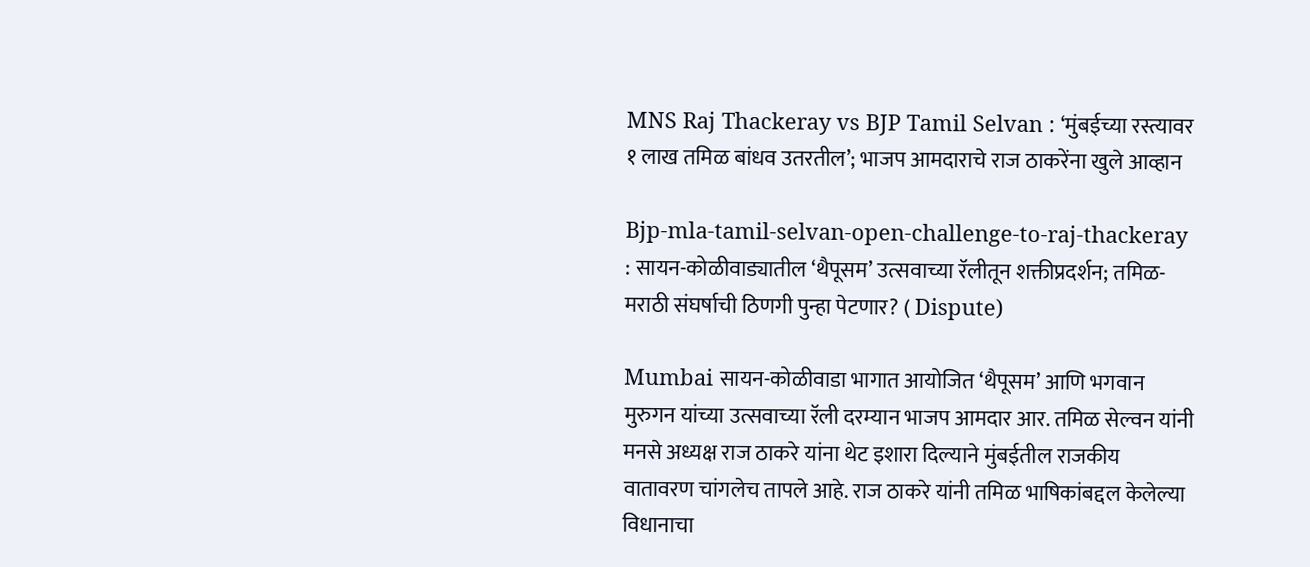MNS Raj Thackeray vs BJP Tamil Selvan : ‘मुंबईच्या रस्त्यावर १ लाख तमिळ बांधव उतरतील’; भाजप आमदाराचे राज ठाकरेंना खुले आव्हान

Bjp-mla-tamil-selvan-open-challenge-to-raj-thackeray : सायन-कोळीवाड्यातील ‘थैपूसम’ उत्सवाच्या रॅलीतून शक्तीप्रदर्शन; तमिळ-मराठी संघर्षाची ठिणगी पुन्हा पेटणार? ( Dispute)

Mumbai सायन-कोळीवाडा भागात आयोजित ‘थैपूसम’ आणि भगवान मुरुगन यांच्या उत्सवाच्या रॅली दरम्यान भाजप आमदार आर. तमिळ सेल्वन यांनी मनसे अध्यक्ष राज ठाकरे यांना थेट इशारा दिल्याने मुंबईतील राजकीय वातावरण चांगलेच तापले आहे. राज ठाकरे यांनी तमिळ भाषिकांबद्दल केलेल्या विधानाचा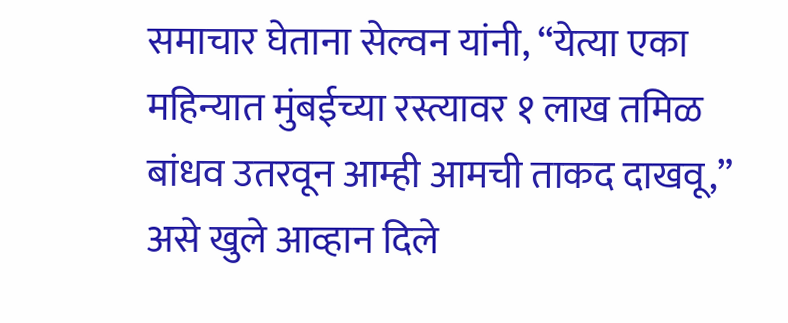समाचार घेताना सेल्वन यांनी, “येत्या एका महिन्यात मुंबईच्या रस्त्यावर १ लाख तमिळ बांधव उतरवून आम्ही आमची ताकद दाखवू,” असे खुले आव्हान दिले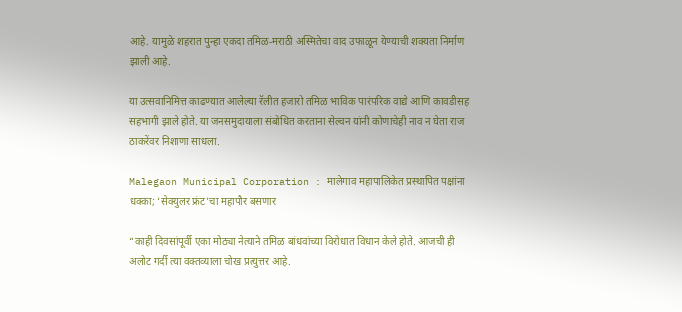आहे. यामुळे शहरात पुन्हा एकदा तमिळ-मराठी अस्मितेचा वाद उफाळून येण्याची शक्यता निर्माण झाली आहे.

या उत्सवानिमित्त काढण्यात आलेल्या रॅलीत हजारो तमिळ भाविक पारंपरिक वाद्ये आणि कावडीसह सहभागी झाले होते. या जनसमुदायाला संबोधित करताना सेल्वन यांनी कोणाचेही नाव न घेता राज ठाकरेंवर निशाणा साधला.

Malegaon Municipal Corporation : मालेगाव महापालिकेत प्रस्थापित पक्षांना धक्का; ‘सेक्युलर फ्रंट’चा महापौर बसणार

“काही दिवसांपूर्वी एका मोठ्या नेत्याने तमिळ बांधवांच्या विरोधात विधान केले होते. आजची ही अलोट गर्दी त्या वक्तव्याला चोख प्रत्युत्तर आहे.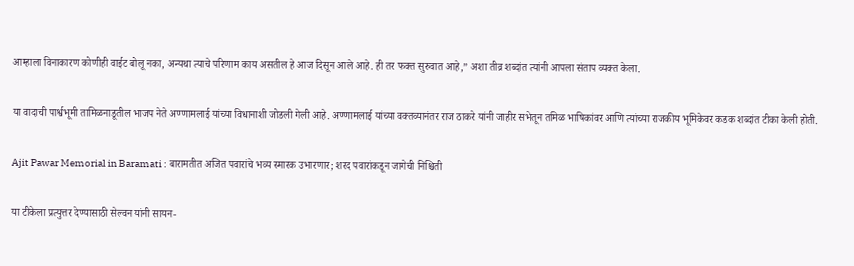आम्हाला विनाकारण कोणीही वाईट बोलू नका, अन्यथा त्याचे परिणाम काय असतील हे आज दिसून आले आहे. ही तर फक्त सुरुवात आहे,” अशा तीव्र शब्दांत त्यांनी आपला संताप व्यक्त केला.

या वादाची पार्श्वभूमी तामिळनाडूतील भाजप नेते अण्णामलाई यांच्या विधानाशी जोडली गेली आहे. अण्णामलाई यांच्या वक्तव्यानंतर राज ठाकरे यांनी जाहीर सभेतून तमिळ भाषिकांवर आणि त्यांच्या राजकीय भूमिकेवर कडक शब्दांत टीका केली होती.

Ajit Pawar Memorial in Baramati : बारामतीत अजित पवारांचे भव्य स्मारक उभारणार; शरद पवारांकडून जागेची निश्चिती

या टीकेला प्रत्युत्तर देण्यासाठी सेल्वन यांनी सायन-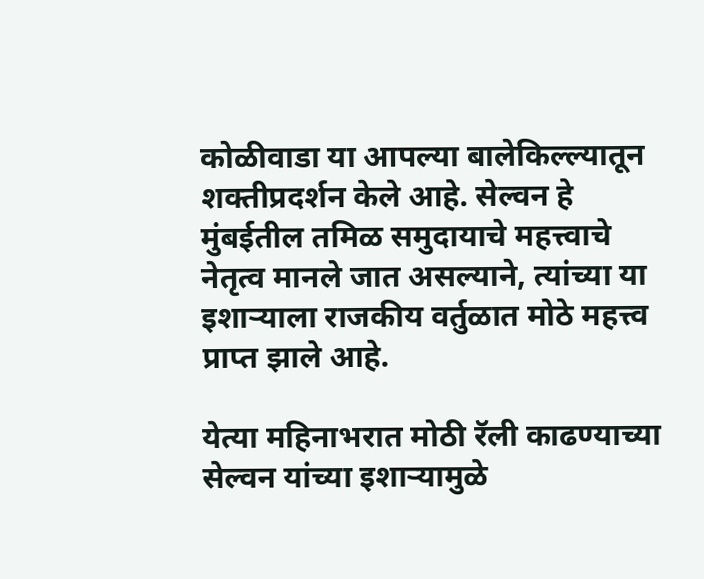कोळीवाडा या आपल्या बालेकिल्ल्यातून शक्तीप्रदर्शन केले आहे. सेल्वन हे मुंबईतील तमिळ समुदायाचे महत्त्वाचे नेतृत्व मानले जात असल्याने, त्यांच्या या इशाऱ्याला राजकीय वर्तुळात मोठे महत्त्व प्राप्त झाले आहे.

येत्या महिनाभरात मोठी रॅली काढण्याच्या सेल्वन यांच्या इशाऱ्यामुळे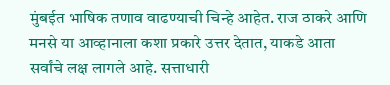मुंबईत भाषिक तणाव वाढण्याची चिन्हे आहेत. राज ठाकरे आणि मनसे या आव्हानाला कशा प्रकारे उत्तर देतात, याकडे आता सर्वांचे लक्ष लागले आहे. सत्ताधारी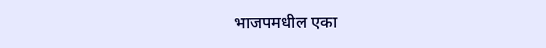भाजपमधील एका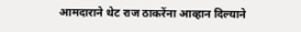आमदाराने थेट राज ठाकरेंना आव्हान दिल्याने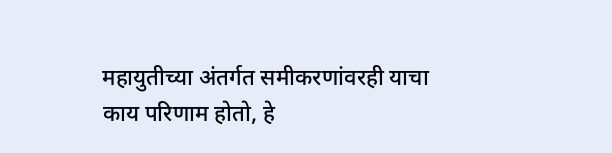महायुतीच्या अंतर्गत समीकरणांवरही याचा काय परिणाम होतो, हे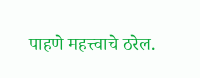पाहणे महत्त्वाचे ठरेल.